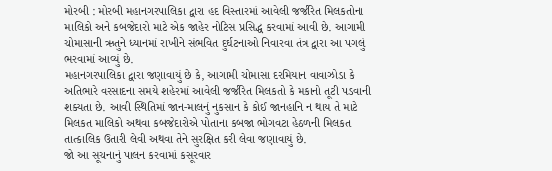મોરબી : મોરબી મહાનગરપાલિકા દ્વારા હદ વિસ્તારમાં આવેલી જર્જરિત મિલકતોના માલિકો અને કબજેદારો માટે એક જાહેર નોટિસ પ્રસિદ્ધ કરવામાં આવી છે. આગામી ચોમાસાની ઋતુને ધ્યાનમાં રાખીને સંભવિત દુર્ઘટનાઓ નિવારવા તંત્ર દ્વારા આ પગલું ભરવામાં આવ્યું છે.
મહાનગરપાલિકા દ્વારા જણાવાયું છે કે, આગામી ચોમાસા દરમિયાન વાવાઝોડા કે અતિભારે વરસાદના સમયે શહેરમાં આવેલી જર્જરિત મિલકતો કે મકાનો તૂટી પડવાની શક્યતા છે. આવી સ્થિતિમાં જાન-માલનું નુકસાન કે કોઈ જાનહાનિ ન થાય તે માટે મિલકત માલિકો અથવા કબજેદારોએ પોતાના કબજા ભોગવટા હેઠળની મિલકત તાત્કાલિક ઉતારી લેવી અથવા તેને સુરક્ષિત કરી લેવા જણાવાયું છે.
જો આ સૂચનાનું પાલન કરવામાં કસૂરવાર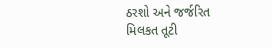ઠરશો અને જર્જરિત મિલકત તૂટી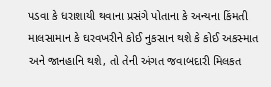પડવા કે ધરાશાયી થવાના પ્રસંગે પોતાના કે અન્યના કિંમતી માલસામાન કે ઘરવખરીને કોઈ નુકસાન થશે કે કોઈ અકસ્માત અને જાનહાનિ થશે, તો તેની અંગત જવાબદારી મિલકત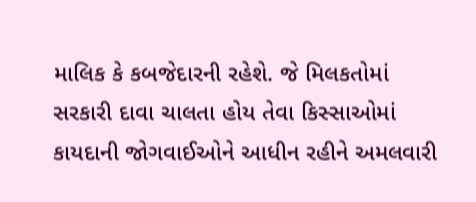માલિક કે કબજેદારની રહેશે. જે મિલકતોમાં સરકારી દાવા ચાલતા હોય તેવા કિસ્સાઓમાં કાયદાની જોગવાઈઓને આધીન રહીને અમલવારી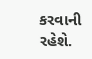કરવાની રહેશે.